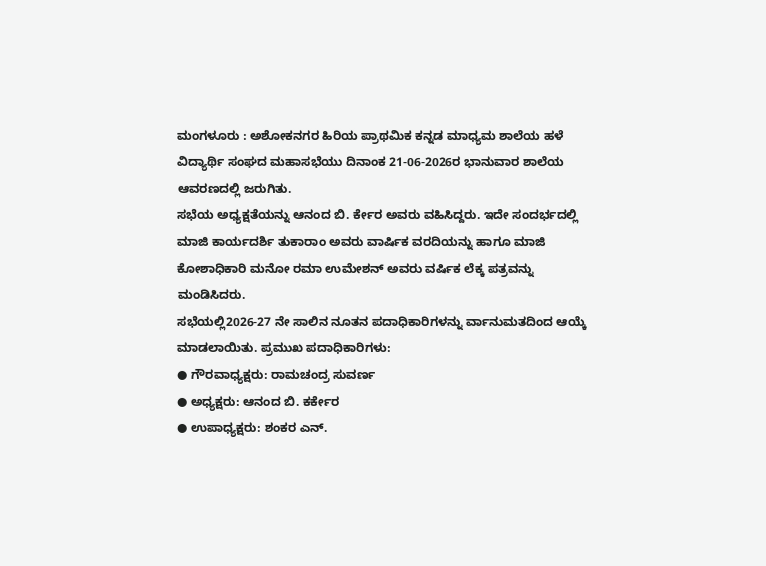ಮಂಗಳೂರು : ಅಶೋಕನಗರ ಹಿರಿಯ ಪ್ರಾಥಮಿಕ ಕನ್ನಡ ಮಾಧ್ಯಮ ಶಾಲೆಯ ಹಳೆ ವಿದ್ಯಾರ್ಥಿ ಸಂಘದ ಮಹಾಸಭೆಯು ದಿನಾಂಕ 21-06-2026ರ ಭಾನುವಾರ ಶಾಲೆಯ ಆವರಣದಲ್ಲಿ ಜರುಗಿತು.
ಸಭೆಯ ಅಧ್ಯಕ್ಷತೆಯನ್ನು ಆನಂದ ಬಿ. ರ್ಕೇರ ಅವರು ವಹಿಸಿದ್ದರು. ಇದೇ ಸಂದರ್ಭದಲ್ಲಿ ಮಾಜಿ ಕಾರ್ಯದರ್ಶಿ ತುಕಾರಾಂ ಅವರು ವಾರ್ಷಿಕ ವರದಿಯನ್ನು ಹಾಗೂ ಮಾಜಿ
ಕೋಶಾಧಿಕಾರಿ ಮನೋ ರಮಾ ಉಮೇಶನ್ ಅವರು ವರ್ಷಿಕ ಲೆಕ್ಕ ಪತ್ರವನ್ನು ಮಂಡಿಸಿದರು.
ಸಭೆಯಲ್ಲಿ2026-27 ನೇ ಸಾಲಿನ ನೂತನ ಪದಾಧಿಕಾರಿಗಳನ್ನು ರ್ವಾನುಮತದಿಂದ ಆಯ್ಕೆ ಮಾಡಲಾಯಿತು. ಪ್ರಮುಖ ಪದಾಧಿಕಾರಿಗಳು:
● ಗೌರವಾಧ್ಯಕ್ಷರು: ರಾಮಚಂದ್ರ ಸುವರ್ಣ
● ಅಧ್ಯಕ್ಷರು: ಆನಂದ ಬಿ. ಕರ್ಕೇರ
● ಉಪಾಧ್ಯಕ್ಷರು: ಶಂಕರ ಎನ್.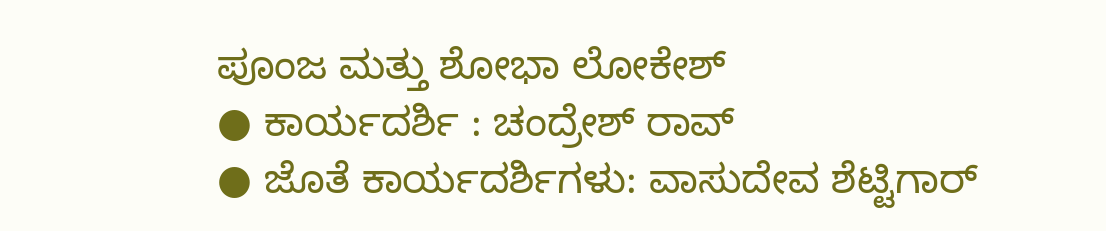ಪೂಂಜ ಮತ್ತು ಶೋಭಾ ಲೋಕೇಶ್
● ಕಾರ್ಯದರ್ಶಿ : ಚಂದ್ರೇಶ್ ರಾವ್
● ಜೊತೆ ಕಾರ್ಯದರ್ಶಿಗಳು: ವಾಸುದೇವ ಶೆಟ್ಟಿಗಾರ್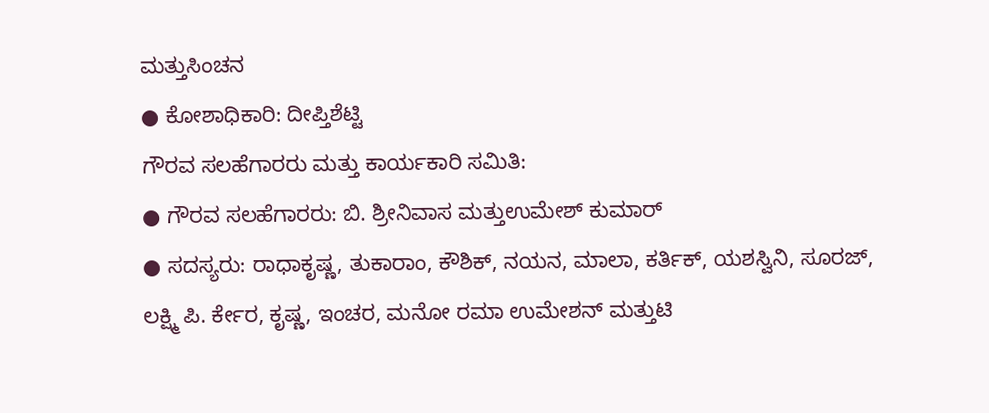ಮತ್ತುಸಿಂಚನ
● ಕೋಶಾಧಿಕಾರಿ: ದೀಪ್ತಿಶೆಟ್ಟಿ
ಗೌರವ ಸಲಹೆಗಾರರು ಮತ್ತು ಕಾರ್ಯಕಾರಿ ಸಮಿತಿ:
● ಗೌರವ ಸಲಹೆಗಾರರು: ಬಿ. ಶ್ರೀನಿವಾಸ ಮತ್ತುಉಮೇಶ್ ಕುಮಾರ್
● ಸದಸ್ಯರು: ರಾಧಾಕೃಷ್ಣ, ತುಕಾರಾಂ, ಕೌಶಿಕ್, ನಯನ, ಮಾಲಾ, ಕರ್ತಿಕ್, ಯಶಸ್ವಿನಿ, ಸೂರಜ್,
ಲಕ್ಷ್ಮಿ ಪಿ. ರ್ಕೇರ, ಕೃಷ್ಣ, ಇಂಚರ, ಮನೋ ರಮಾ ಉಮೇಶನ್ ಮತ್ತುಟಿ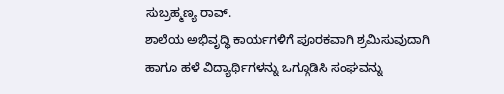ಸುಬ್ರಹ್ಮಣ್ಯ ರಾವ್.
ಶಾಲೆಯ ಅಭಿವೃದ್ಧಿ ಕಾರ್ಯಗಳಿಗೆ ಪೂರಕವಾಗಿ ಶ್ರಮಿಸುವುದಾಗಿ ಹಾಗೂ ಹಳೆ ವಿದ್ಯಾರ್ಥಿಗಳನ್ನು ಒಗ್ಗೂಡಿಸಿ ಸಂಘವನ್ನು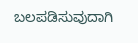ಬಲಪಡಿಸುವುದಾಗಿ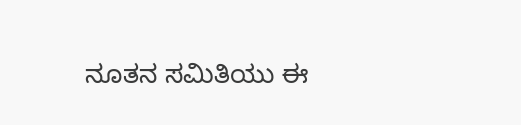ನೂತನ ಸಮಿತಿಯು ಈ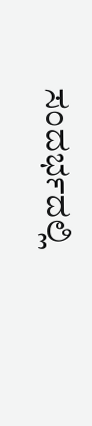ಸಂದರ್ಭದಲ್ಲಿ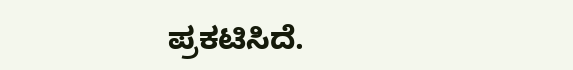ಪ್ರಕಟಿಸಿದೆ.